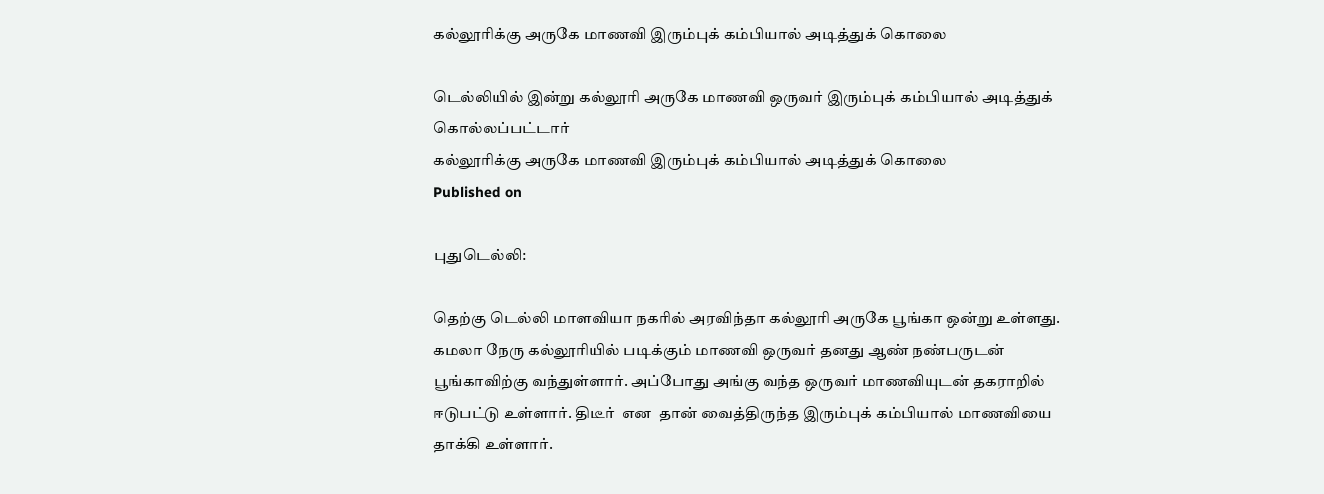கல்லூரிக்கு அருகே மாணவி இரும்புக் கம்பியால் அடித்துக் கொலை

டெல்லியில் இன்று கல்லூரி அருகே மாணவி ஒருவர் இரும்புக் கம்பியால் அடித்துக் கொல்லப்பட்டார்
கல்லூரிக்கு அருகே மாணவி இரும்புக் கம்பியால் அடித்துக் கொலை
Published on

புதுடெல்லி:

தெற்கு டெல்லி மாளவியா நகரில் அரவிந்தா கல்லூரி அருகே பூங்கா ஒன்று உள்ளது. கமலா நேரு கல்லூரியில் படிக்கும் மாணவி ஒருவர் தனது ஆண் நண்பருடன் பூங்காவிற்கு வந்துள்ளார். அப்போது அங்கு வந்த ஒருவர் மாணவியுடன் தகராறில் ஈடுபட்டு உள்ளார். திடீர்  என  தான் வைத்திருந்த இரும்புக் கம்பியால் மாணவியை தாக்கி உள்ளார்.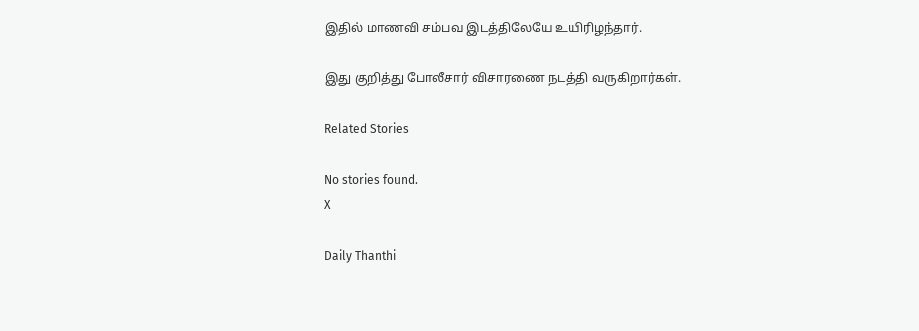இதில் மாணவி சம்பவ இடத்திலேயே உயிரிழந்தார்.

இது குறித்து போலீசார் விசாரணை நடத்தி வருகிறார்கள்.

Related Stories

No stories found.
X

Daily Thanthi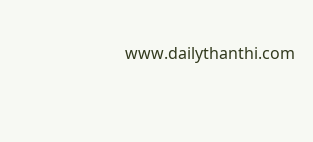www.dailythanthi.com